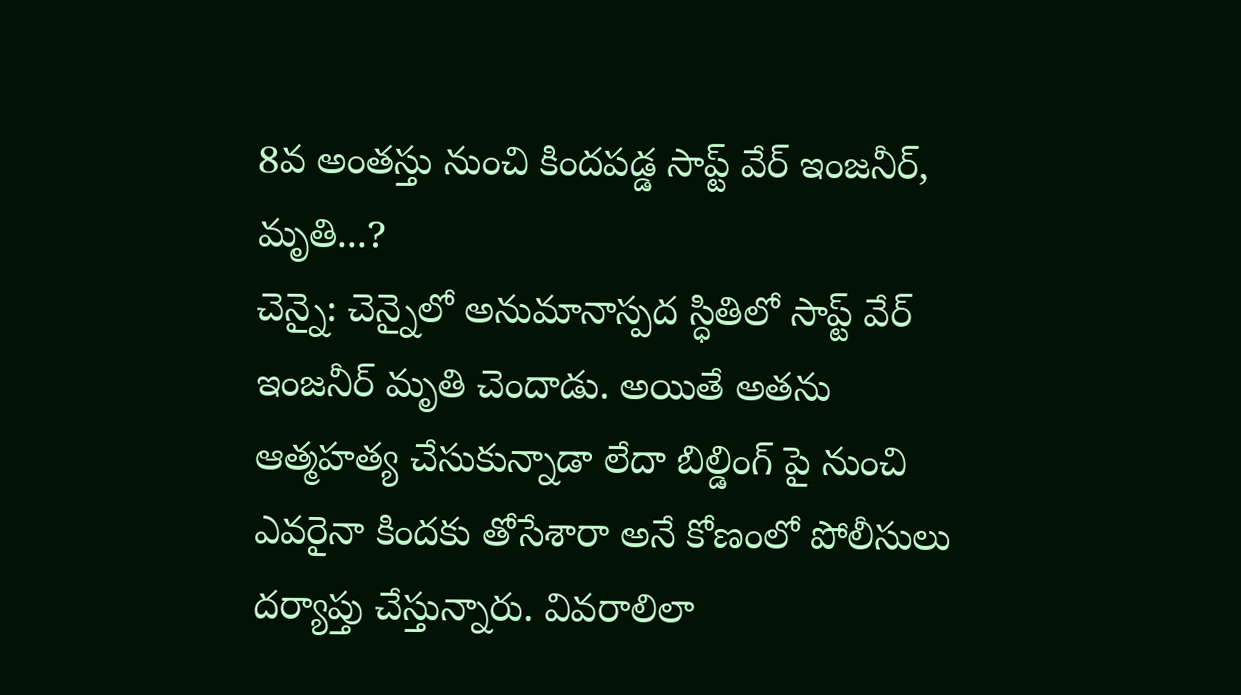8వ అంతస్తు నుంచి కిందపడ్డ సాప్ట్ వేర్ ఇంజనీర్, మృతి...?
చెన్నై: చెన్నైలో అనుమానాస్పద స్ధితిలో సాప్ట్ వేర్ ఇంజనీర్ మృతి చెందాడు. అయితే అతను ఆత్మహత్య చేసుకున్నాడా లేదా బిల్డింగ్ పై నుంచి ఎవరైనా కిందకు తోసేశారా అనే కోణంలో పోలీసులు దర్యాప్తు చేస్తున్నారు. వివరాలిలా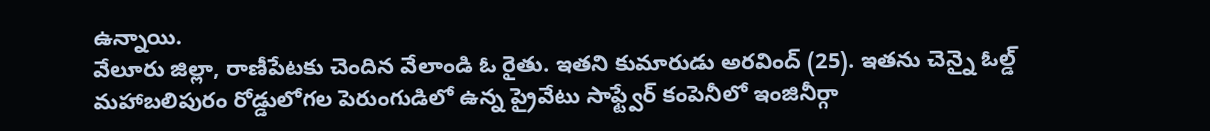ఉన్నాయి.
వేలూరు జిల్లా, రాణీపేటకు చెందిన వేలాండి ఓ రైతు. ఇతని కుమారుడు అరవింద్ (25). ఇతను చెన్నై ఓల్డ్ మహాబలిపురం రోడ్డులోగల పెరుంగుడిలో ఉన్న ప్రైవేటు సాఫ్ట్వేర్ కంపెనీలో ఇంజినీర్గా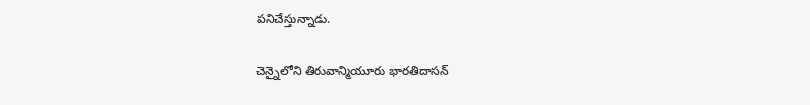పనిచేస్తున్నాడు.

చెన్నైలోని తిరువాన్మియూరు భారతిదాసన్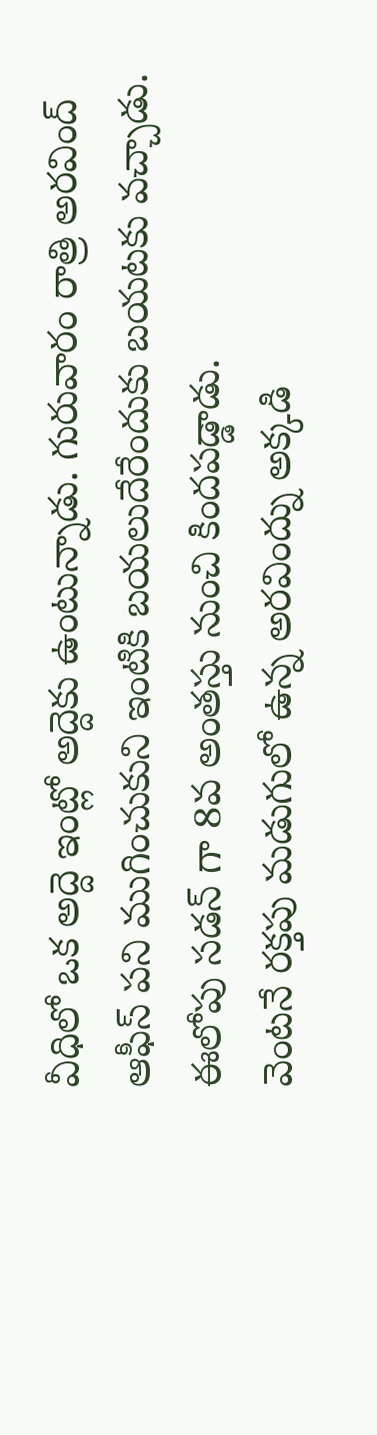వీధిలో ఒక అద్దె ఇంట్లో అద్దెకు ఉంటున్నాడు. గురువారం రాత్రి అరవింద్ ఆఫీస్ పని ముగించుకుని ఇంటికి బయలుదేరేందుకు బయటకు వచ్చాడు. ఈలోపు సడన్ గా 8వ అంతస్తు నుంచి కిందపడ్డాడు.
వెంటనే రక్తపు మడుగులో ఉన్న అరవింద్ను అక్కడి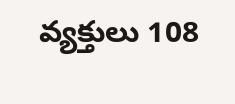వ్యక్తులు 108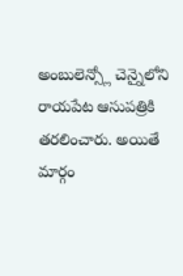అంబులెన్స్లో చెన్నైలోని రాయపేట ఆసుపత్రికి తరలించారు. అయితే మార్గం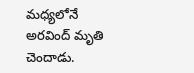మధ్యలోనే అరవింద్ మృతి చెందాడు.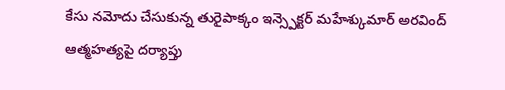కేసు నమోదు చేసుకున్న తురైపాక్కం ఇన్స్పెక్టర్ మహేశ్కుమార్ అరవింద్ ఆత్మహత్యపై దర్యాప్తు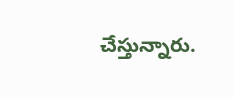చేస్తున్నారు.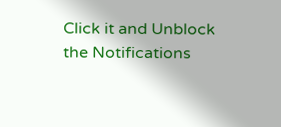Click it and Unblock the Notifications